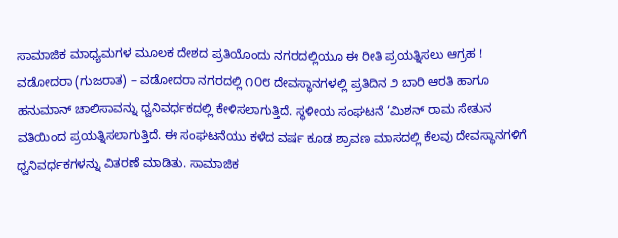ಸಾಮಾಜಿಕ ಮಾಧ್ಯಮಗಳ ಮೂಲಕ ದೇಶದ ಪ್ರತಿಯೊಂದು ನಗರದಲ್ಲಿಯೂ ಈ ರೀತಿ ಪ್ರಯತ್ನಿಸಲು ಆಗ್ರಹ !
ವಡೋದರಾ (ಗುಜರಾತ) – ವಡೋದರಾ ನಗರದಲ್ಲಿ ೧೦೮ ದೇವಸ್ಥಾನಗಳಲ್ಲಿ ಪ್ರತಿದಿನ ೨ ಬಾರಿ ಆರತಿ ಹಾಗೂ ಹನುಮಾನ್ ಚಾಲಿಸಾವನ್ನು ಧ್ವನಿವರ್ಧಕದಲ್ಲಿ ಕೇಳಿಸಲಾಗುತ್ತಿದೆ. ಸ್ಥಳೀಯ ಸಂಘಟನೆ ‘ಮಿಶನ್ ರಾಮ ಸೇತುನ ವತಿಯಿಂದ ಪ್ರಯತ್ನಿಸಲಾಗುತ್ತಿದೆ. ಈ ಸಂಘಟನೆಯು ಕಳೆದ ವರ್ಷ ಕೂಡ ಶ್ರಾವಣ ಮಾಸದಲ್ಲಿ ಕೆಲವು ದೇವಸ್ಥಾನಗಳಿಗೆ ಧ್ವನಿವರ್ಧಕಗಳನ್ನು ವಿತರಣೆ ಮಾಡಿತು. ಸಾಮಾಜಿಕ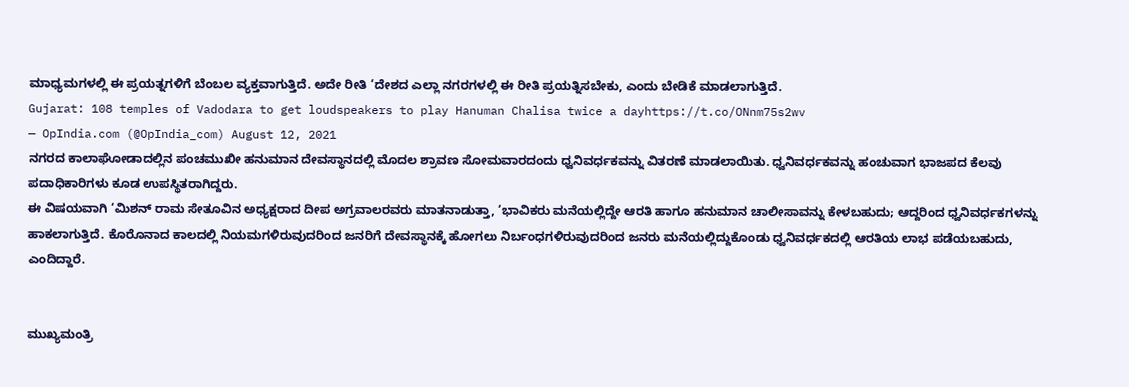ಮಾಧ್ಯಮಗಳಲ್ಲಿ ಈ ಪ್ರಯತ್ನಗಳಿಗೆ ಬೆಂಬಲ ವ್ಯಕ್ತವಾಗುತ್ತಿದೆ. ಅದೇ ರೀತಿ ‘ದೇಶದ ಎಲ್ಲಾ ನಗರಗಳಲ್ಲಿ ಈ ರೀತಿ ಪ್ರಯತ್ನಿಸಬೇಕು, ಎಂದು ಬೇಡಿಕೆ ಮಾಡಲಾಗುತ್ತಿದೆ.
Gujarat: 108 temples of Vadodara to get loudspeakers to play Hanuman Chalisa twice a dayhttps://t.co/ONnm75s2wv
— OpIndia.com (@OpIndia_com) August 12, 2021
ನಗರದ ಕಾಲಾಘೋಡಾದಲ್ಲಿನ ಪಂಚಮುಖೀ ಹನುಮಾನ ದೇವಸ್ಥಾನದಲ್ಲಿ ಮೊದಲ ಶ್ರಾವಣ ಸೋಮವಾರದಂದು ಧ್ವನಿವರ್ಧಕವನ್ನು ವಿತರಣೆ ಮಾಡಲಾಯಿತು. ಧ್ವನಿವರ್ಧಕವನ್ನು ಹಂಚುವಾಗ ಭಾಜಪದ ಕೆಲವು ಪದಾಧಿಕಾರಿಗಳು ಕೂಡ ಉಪಸ್ಥಿತರಾಗಿದ್ದರು.
ಈ ವಿಷಯವಾಗಿ ‘ಮಿಶನ್ ರಾಮ ಸೇತೂವಿನ ಅಧ್ಯಕ್ಷರಾದ ದೀಪ ಅಗ್ರವಾಲರವರು ಮಾತನಾಡುತ್ತಾ, ‘ಭಾವಿಕರು ಮನೆಯಲ್ಲಿದ್ದೇ ಆರತಿ ಹಾಗೂ ಹನುಮಾನ ಚಾಲೀಸಾವನ್ನು ಕೇಳಬಹುದು; ಆದ್ದರಿಂದ ಧ್ವನಿವರ್ಧಕಗಳನ್ನು ಹಾಕಲಾಗುತ್ತಿದೆ. ಕೊರೊನಾದ ಕಾಲದಲ್ಲಿ ನಿಯಮಗಳಿರುವುದರಿಂದ ಜನರಿಗೆ ದೇವಸ್ಥಾನಕ್ಕೆ ಹೋಗಲು ನಿರ್ಬಂಧಗಳಿರುವುದರಿಂದ ಜನರು ಮನೆಯಲ್ಲಿದ್ದುಕೊಂಡು ಧ್ವನಿವರ್ಧಕದಲ್ಲಿ ಆರತಿಯ ಲಾಭ ಪಡೆಯಬಹುದು, ಎಂದಿದ್ದಾರೆ.


ಮುಖ್ಯಮಂತ್ರಿ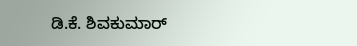ಡಿ.ಕೆ. ಶಿವಕುಮಾರ್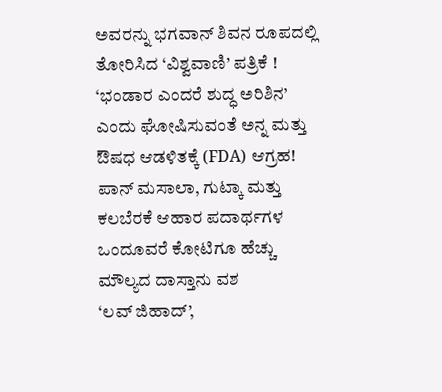ಅವರನ್ನು ಭಗವಾನ್ ಶಿವನ ರೂಪದಲ್ಲಿ ತೋರಿಸಿದ ‘ವಿಶ್ವವಾಣಿ’ ಪತ್ರಿಕೆ !
‘ಭಂಡಾರ ಎಂದರೆ ಶುದ್ಧ ಅರಿಶಿನ’ ಎಂದು ಘೋಷಿಸುವಂತೆ ಅನ್ನ ಮತ್ತು ಔಷಧ ಆಡಳಿತಕ್ಕೆ (FDA) ಆಗ್ರಹ!
ಪಾನ್ ಮಸಾಲಾ, ಗುಟ್ಕಾ ಮತ್ತು ಕಲಬೆರಕೆ ಆಹಾರ ಪದಾರ್ಥಗಳ ಒಂದೂವರೆ ಕೋಟಿಗೂ ಹೆಚ್ಚು ಮೌಲ್ಯದ ದಾಸ್ತಾನು ವಶ
‘ಲವ್ ಜಿಹಾದ್’,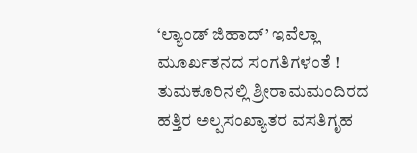‘ಲ್ಯಾಂಡ್ ಜಿಹಾದ್’ ಇವೆಲ್ಲಾ ಮೂರ್ಖತನದ ಸಂಗತಿಗಳಂತೆ !
ತುಮಕೂರಿನಲ್ಲಿ ಶ್ರೀರಾಮಮಂದಿರದ ಹತ್ತಿರ ಅಲ್ಪಸಂಖ್ಯಾತರ ವಸತಿಗೃಹ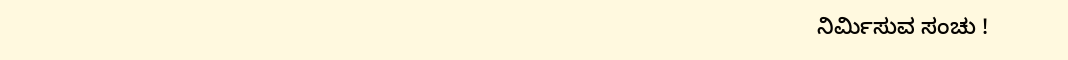ನಿರ್ಮಿಸುವ ಸಂಚು !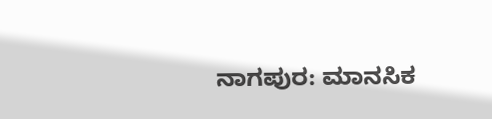ನಾಗಪುರ: ಮಾನಸಿಕ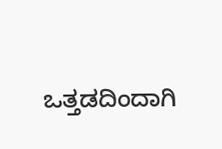ಒತ್ತಡದಿಂದಾಗಿ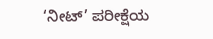‘ನೀಟ್’ ಪರೀಕ್ಷೆಯ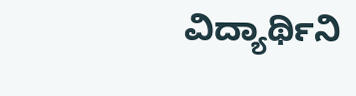ವಿದ್ಯಾರ್ಥಿನಿ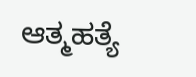ಆತ್ಮಹತ್ಯೆ